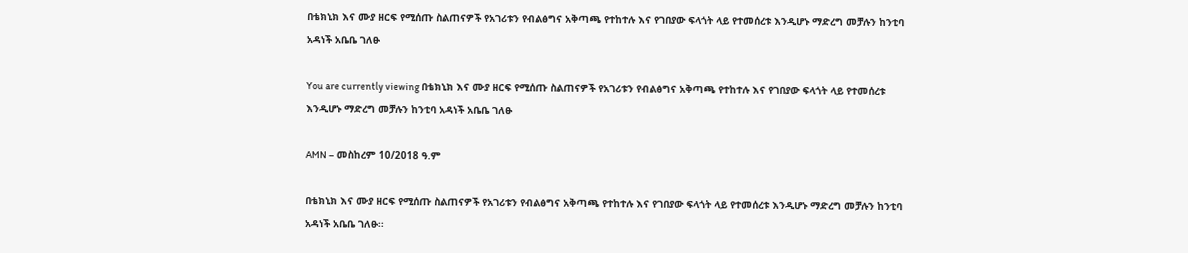በቴክኒክ እና ሙያ ዘርፍ የሚሰጡ ስልጠናዎች የአገሪቱን የብልፅግና አቅጣጫ የተከተሉ እና የገበያው ፍላጎት ላይ የተመሰረቱ እንዲሆኑ ማድረግ መቻሉን ከንቲባ አዳነች አቤቤ ገለፁ

You are currently viewing በቴክኒክ እና ሙያ ዘርፍ የሚሰጡ ስልጠናዎች የአገሪቱን የብልፅግና አቅጣጫ የተከተሉ እና የገበያው ፍላጎት ላይ የተመሰረቱ እንዲሆኑ ማድረግ መቻሉን ከንቲባ አዳነች አቤቤ ገለፁ

AMN – መስከረም 10/2018 ዓ.ም

በቴክኒክ እና ሙያ ዘርፍ የሚሰጡ ስልጠናዎች የአገሪቱን የብልፅግና አቅጣጫ የተከተሉ እና የገበያው ፍላጎት ላይ የተመሰረቱ እንዲሆኑ ማድረግ መቻሉን ከንቲባ አዳነች አቤቤ ገለፁ፡፡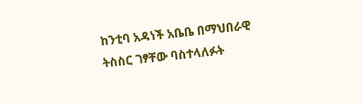ከንቲባ አዳነች አቤቤ በማህበራዊ ትስስር ገፃቸው ባስተላለፉት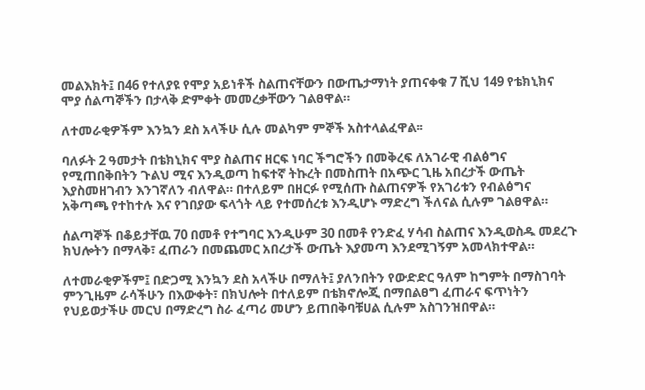መልእክት፤ በ46 የተለያዩ የሞያ አይነቶች ስልጠናቸውን በውጤታማነት ያጠናቀቁ 7 ሺህ 149 የቴክኒክና ሞያ ሰልጣኞችን በታላቅ ድምቀት መመረቃቸውን ገልፀዋል።

ለተመራቂዎችም እንኳን ደስ አላችሁ ሲሉ መልካም ምኞች አስተላልፈዋል፡፡

ባለፉት 2 ዓመታት በቴክኒክና ሞያ ስልጠና ዘርፍ ነባር ችግሮችን በመቅረፍ ለአገራዊ ብልፅግና የሚጠበቅበትን ጉልህ ሚና እንዲወጣ ከፍተኛ ትኩረት በመስጠት በአጭር ጊዜ አበረታች ውጤት እያስመዘገብን እንገኛለን ብለዋል። በተለይም በዘርፉ የሚሰጡ ስልጠናዎች የአገሪቱን የብልፅግና አቅጣጫ የተከተሉ እና የገበያው ፍላጎት ላይ የተመሰረቱ እንዲሆኑ ማድረግ ችለናል ሲሉም ገልፀዋል።

ሰልጣኞች በቆይታቸዉ 70 በመቶ የተግባር እንዲሁም 30 በመቶ የንድፈ ሃሳብ ስልጠና እንዲወስዱ መደረጉ ክህሎትን በማላቅ፣ ፈጠራን በመጨመር አበረታች ውጤት እያመጣ እንደሚገኝም አመላክተዋል።

ለተመራቂዎችም፤ በድጋሚ እንኳን ደስ አላችሁ በማለት፤ ያለንበትን የውድድር ዓለም ከግምት በማስገባት ምንጊዜም ራሳችሁን በእውቀት፣ በክህሎት በተለይም በቴክኖሎጂ በማበልፀግ ፈጠራና ፍጥነትን የህይወታችሁ መርህ በማድረግ ስራ ፈጣሪ መሆን ይጠበቅባቹሀል ሲሉም አስገንዝበዋል።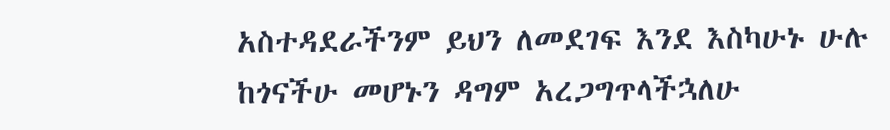አስተዳደራችንም ይህን ለመደገፍ እንደ እስካሁኑ ሁሉ ከጎናችሁ መሆኑን ዳግም አረጋግጥላችኋለሁ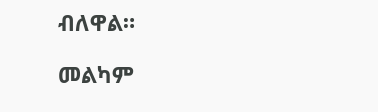ብለዋል።

መልካም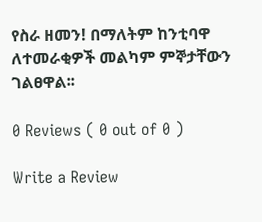የስራ ዘመን! በማለትም ከንቲባዋ ለተመራቂዎች መልካም ምኞታቸውን ገልፀዋል፡፡

0 Reviews ( 0 out of 0 )

Write a Review